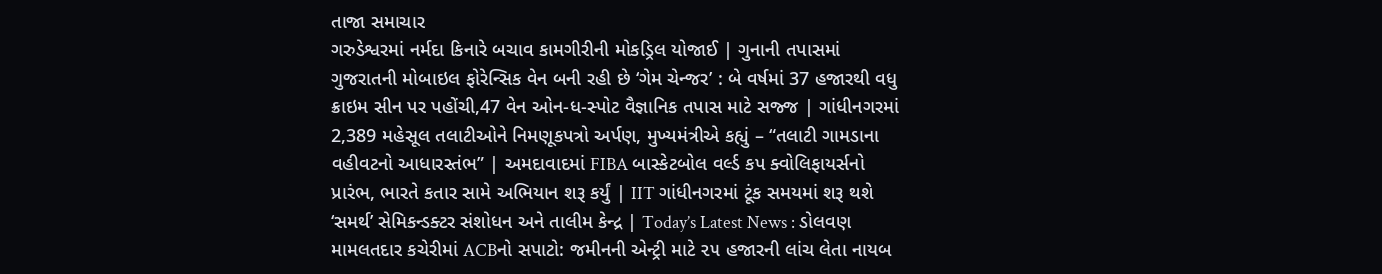તાજા સમાચાર
ગરુડેશ્વરમાં નર્મદા કિનારે બચાવ કામગીરીની મોકડ્રિલ યોજાઈ | ગુનાની તપાસમાં ગુજરાતની મોબાઇલ ફોરેન્સિક વેન બની રહી છે ‘ગેમ ચેન્જર’ : બે વર્ષમાં 37 હજારથી વધુ ક્રાઇમ સીન પર પહોંચી,47 વેન ઓન-ધ-સ્પોટ વૈજ્ઞાનિક તપાસ માટે સજ્જ | ગાંધીનગરમાં 2,389 મહેસૂલ તલાટીઓને નિમણૂકપત્રો અર્પણ, મુખ્યમંત્રીએ કહ્યું – “તલાટી ગામડાના વહીવટનો આધારસ્તંભ” | અમદાવાદમાં FIBA બાસ્કેટબોલ વર્લ્ડ કપ ક્વોલિફાયર્સનો પ્રારંભ, ભારતે કતાર સામે અભિયાન શરૂ કર્યું | IIT ગાંધીનગરમાં ટૂંક સમયમાં શરૂ થશે ‘સમર્થ’ સેમિકન્ડક્ટર સંશોધન અને તાલીમ કેન્દ્ર | Today’s Latest News : ડોલવણ મામલતદાર કચેરીમાં ACBનો સપાટો: જમીનની એન્ટ્રી માટે ૨૫ હજારની લાંચ લેતા નાયબ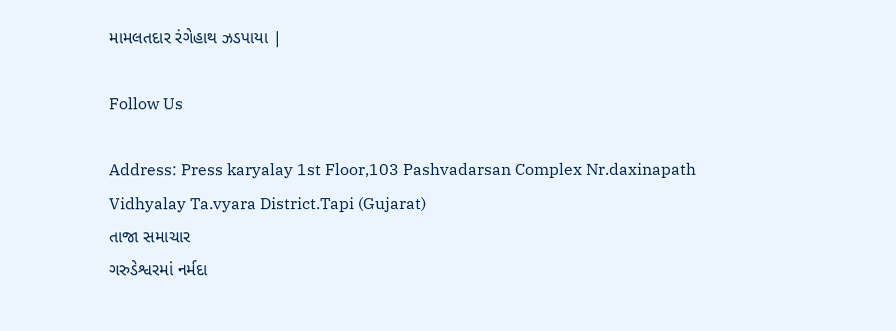મામલતદાર રંગેહાથ ઝડપાયા |

Follow Us

Address: Press karyalay 1st Floor,103 Pashvadarsan Complex Nr.daxinapath Vidhyalay Ta.vyara District.Tapi (Gujarat)
તાજા સમાચાર
ગરુડેશ્વરમાં નર્મદા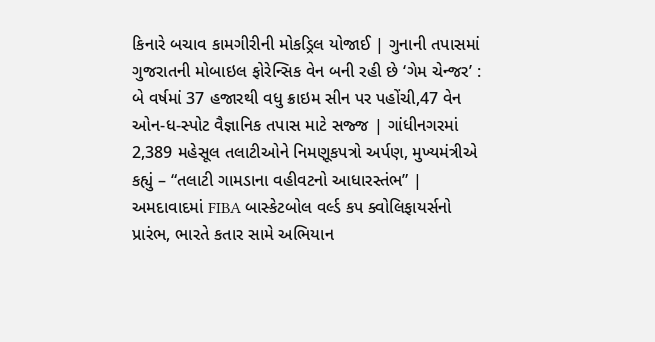કિનારે બચાવ કામગીરીની મોકડ્રિલ યોજાઈ | ગુનાની તપાસમાં ગુજરાતની મોબાઇલ ફોરેન્સિક વેન બની રહી છે ‘ગેમ ચેન્જર’ : બે વર્ષમાં 37 હજારથી વધુ ક્રાઇમ સીન પર પહોંચી,47 વેન ઓન-ધ-સ્પોટ વૈજ્ઞાનિક તપાસ માટે સજ્જ | ગાંધીનગરમાં 2,389 મહેસૂલ તલાટીઓને નિમણૂકપત્રો અર્પણ, મુખ્યમંત્રીએ કહ્યું – “તલાટી ગામડાના વહીવટનો આધારસ્તંભ” | અમદાવાદમાં FIBA બાસ્કેટબોલ વર્લ્ડ કપ ક્વોલિફાયર્સનો પ્રારંભ, ભારતે કતાર સામે અભિયાન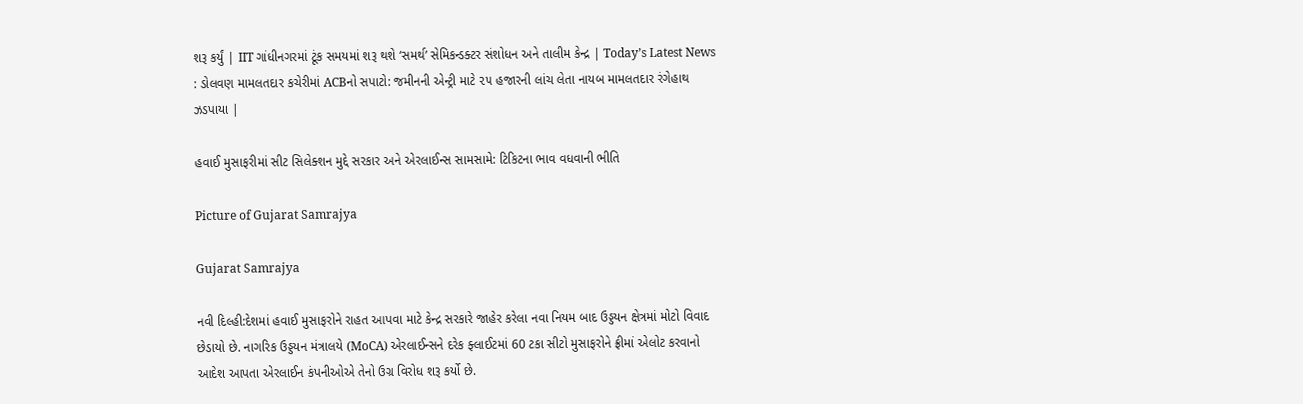શરૂ કર્યું | IIT ગાંધીનગરમાં ટૂંક સમયમાં શરૂ થશે ‘સમર્થ’ સેમિકન્ડક્ટર સંશોધન અને તાલીમ કેન્દ્ર | Today’s Latest News : ડોલવણ મામલતદાર કચેરીમાં ACBનો સપાટો: જમીનની એન્ટ્રી માટે ૨૫ હજારની લાંચ લેતા નાયબ મામલતદાર રંગેહાથ ઝડપાયા |

હવાઈ મુસાફરીમાં સીટ સિલેક્શન મુદ્દે સરકાર અને એરલાઈન્સ સામસામે: ટિકિટના ભાવ વધવાની ભીતિ

Picture of Gujarat Samrajya

Gujarat Samrajya

નવી દિલ્હી:દેશમાં હવાઈ મુસાફરોને રાહત આપવા માટે કેન્દ્ર સરકારે જાહેર કરેલા નવા નિયમ બાદ ઉડ્ડયન ક્ષેત્રમાં મોટો વિવાદ છેડાયો છે. નાગરિક ઉડ્ડયન મંત્રાલયે (MoCA) એરલાઈન્સને દરેક ફ્લાઈટમાં 60 ટકા સીટો મુસાફરોને ફ્રીમાં એલોટ કરવાનો આદેશ આપતા એરલાઈન કંપનીઓએ તેનો ઉગ્ર વિરોધ શરૂ કર્યો છે.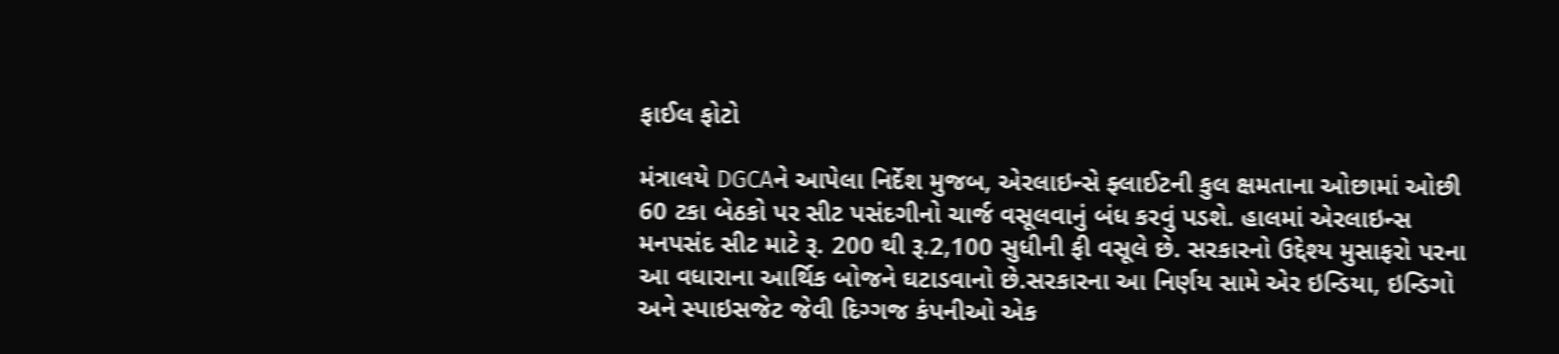ફાઈલ ફોટો

મંત્રાલયે DGCAને આપેલા નિર્દેશ મુજબ, એરલાઇન્સે ફ્લાઈટની કુલ ક્ષમતાના ઓછામાં ઓછી 60 ટકા બેઠકો પર સીટ પસંદગીનો ચાર્જ વસૂલવાનું બંધ કરવું પડશે. હાલમાં એરલાઇન્સ મનપસંદ સીટ માટે રૂ. 200 થી રૂ.2,100 સુધીની ફી વસૂલે છે. સરકારનો ઉદ્દેશ્ય મુસાફરો પરના આ વધારાના આર્થિક બોજને ઘટાડવાનો છે.સરકારના આ નિર્ણય સામે એર ઇન્ડિયા, ઇન્ડિગો અને સ્પાઇસજેટ જેવી દિગ્ગજ કંપનીઓ એક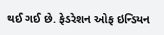થઈ ગઈ છે. ફેડરેશન ઓફ ઇન્ડિયન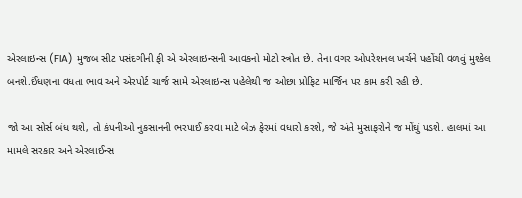એરલાઇન્સ (FIA) મુજબ સીટ પસંદગીની ફી એ એરલાઇન્સની આવકનો મોટો સ્ત્રોત છે. તેના વગર ઓપરેશનલ ખર્ચને પહોંચી વળવું મુશ્કેલ બનશે.ઈંધણના વધતા ભાવ અને એરપોર્ટ ચાર્જ સામે એરલાઇન્સ પહેલેથી જ ઓછા પ્રોફિટ માર્જિન પર કામ કરી રહી છે.

જો આ સોર્સ બંધ થશે, તો કંપનીઓ નુકસાનની ભરપાઈ કરવા માટે બેઝ ફેરમાં વધારો કરશે, જે અંતે મુસાફરોને જ મોંઘું પડશે. હાલમાં આ મામલે સરકાર અને એરલાઈન્સ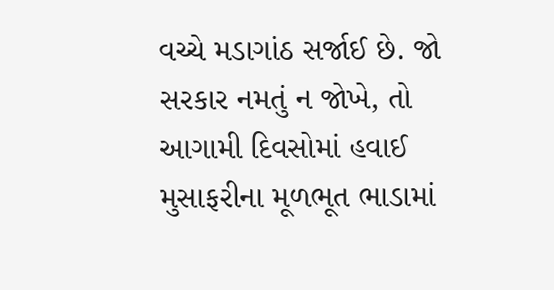વચ્ચે મડાગાંઠ સર્જાઈ છે. જો સરકાર નમતું ન જોખે, તો આગામી દિવસોમાં હવાઈ મુસાફરીના મૂળભૂત ભાડામાં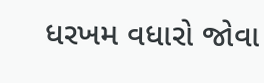ધરખમ વધારો જોવા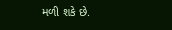મળી શકે છે.